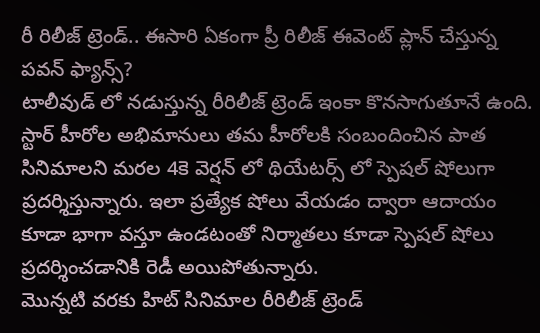రీ రిలీజ్ ట్రెండ్.. ఈసారి ఏకంగా ప్రీ రిలీజ్ ఈవెంట్ ప్లాన్ చేస్తున్న పవన్ ఫ్యాన్స్?
టాలీవుడ్ లో నడుస్తున్న రీరిలీజ్ ట్రెండ్ ఇంకా కొనసాగుతూనే ఉంది. స్టార్ హీరోల అభిమానులు తమ హీరోలకి సంబందించిన పాత సినిమాలని మరల 4కె వెర్షన్ లో థియేటర్స్ లో స్పెషల్ షోలుగా ప్రదర్శిస్తున్నారు. ఇలా ప్రత్యేక షోలు వేయడం ద్వారా ఆదాయం కూడా భాగా వస్తూ ఉండటంతో నిర్మాతలు కూడా స్పెషల్ షోలు ప్రదర్శించడానికి రెడీ అయిపోతున్నారు.
మొన్నటి వరకు హిట్ సినిమాల రీరిలీజ్ ట్రెండ్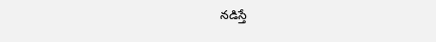నడిస్తే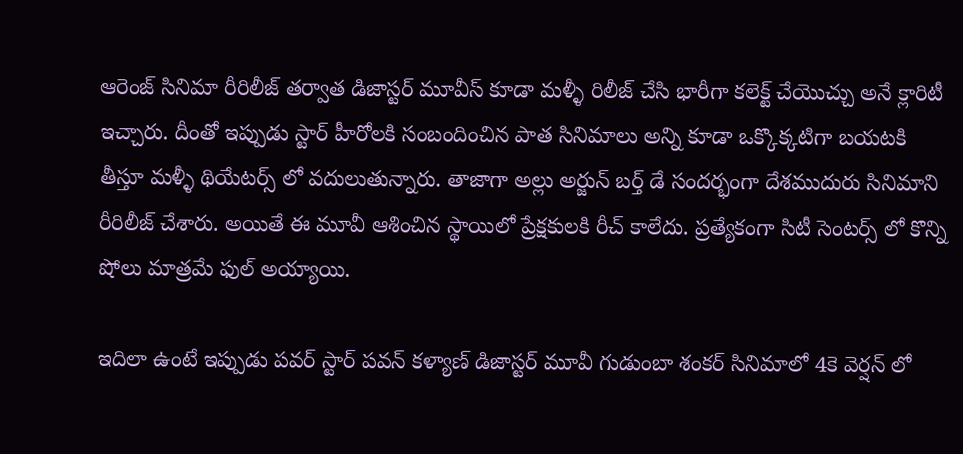ఆరెంజ్ సినిమా రీరిలీజ్ తర్వాత డిజాస్టర్ మూవీస్ కూడా మళ్ళీ రిలీజ్ చేసి భారీగా కలెక్ట్ చేయొచ్చు అనే క్లారిటీ ఇచ్చారు. దీంతో ఇప్పుడు స్టార్ హీరోలకి సంబందించిన పాత సినిమాలు అన్ని కూడా ఒక్కొక్కటిగా బయటకి తీస్తూ మళ్ళీ థియేటర్స్ లో వదులుతున్నారు. తాజాగా అల్లు అర్జున్ బర్త్ డే సందర్భంగా దేశముదురు సినిమాని రీరిలీజ్ చేశారు. అయితే ఈ మూవీ ఆశించిన స్థాయిలో ప్రేక్షకులకి రీచ్ కాలేదు. ప్రత్యేకంగా సిటీ సెంటర్స్ లో కొన్ని షోలు మాత్రమే ఫుల్ అయ్యాయి.

ఇదిలా ఉంటే ఇప్పుడు పవర్ స్టార్ పవన్ కళ్యాణ్ డిజాస్టర్ మూవీ గుడుంబా శంకర్ సినిమాలో 4కె వెర్షన్ లో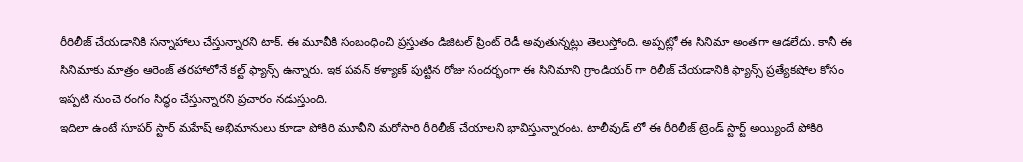రీరిలీజ్ చేయడానికి సన్నాహాలు చేస్తున్నారని టాక్. ఈ మూవీకి సంబంధించి ప్రస్తుతం డిజిటల్ ప్రింట్ రెడీ అవుతున్నట్లు తెలుస్తోంది. అప్పట్లో ఈ సినిమా అంతగా ఆడలేదు. కానీ ఈ సినిమాకు మాత్రం ఆరెంజ్ తరహాలోనే కల్ట్ ఫ్యాన్స్ ఉన్నారు. ఇక పవన్ కళ్యాణ్ పుట్టిన రోజు సందర్భంగా ఈ సినిమాని గ్రాండియర్ గా రిలీజ్ చేయడానికి ఫ్యాన్స్ ప్రత్యేకషోల కోసం ఇప్పటి నుంచె రంగం సిద్ధం చేస్తున్నారని ప్రచారం నడుస్తుంది.
ఇదిలా ఉంటే సూపర్ స్టార్ మహేష్ అభిమానులు కూడా పోకిరి మూవీని మరోసారి రీరిలీజ్ చేయాలని భావిస్తున్నారంట. టాలీవుడ్ లో ఈ రీరిలీజ్ ట్రెండ్ స్టార్ట్ అయ్యిందే పోకిరి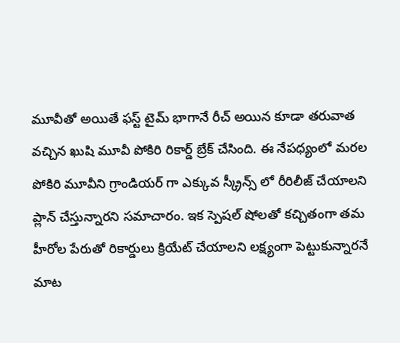మూవీతో అయితే ఫస్ట్ టైమ్ భాగానే రీచ్ అయిన కూడా తరువాత వచ్చిన ఖుషి మూవీ పోకిరి రికార్డ్ బ్రేక్ చేసింది. ఈ నేపధ్యంలో మరల పోకిరి మూవీని గ్రాండియర్ గా ఎక్కువ స్క్రీన్స్ లో రీరిలీజ్ చేయాలని ప్లాన్ చేస్తున్నారని సమాచారం. ఇక స్పెషల్ షోలతో కచ్చితంగా తమ హీరోల పేరుతో రికార్డులు క్రియేట్ చేయాలని లక్ష్యంగా పెట్టుకున్నారనే మాట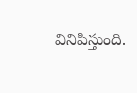వినిపిస్తుంది.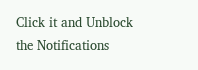Click it and Unblock the Notifications